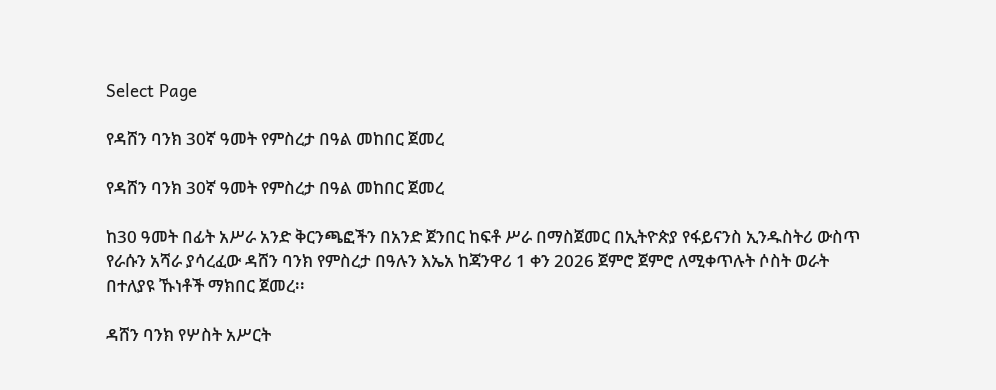Select Page

የዳሸን ባንክ 30ኛ ዓመት የምስረታ በዓል መከበር ጀመረ

የዳሸን ባንክ 30ኛ ዓመት የምስረታ በዓል መከበር ጀመረ

ከ30 ዓመት በፊት አሥራ አንድ ቅርንጫፎችን በአንድ ጀንበር ከፍቶ ሥራ በማስጀመር በኢትዮጵያ የፋይናንስ ኢንዱስትሪ ውስጥ የራሱን አሻራ ያሳረፈው ዳሸን ባንክ የምስረታ በዓሉን እኤአ ከጃንዋሪ 1 ቀን 2026 ጀምሮ ጀምሮ ለሚቀጥሉት ሶስት ወራት በተለያዩ ኹነቶች ማክበር ጀመረ፡፡

ዳሸን ባንክ የሦስት አሥርት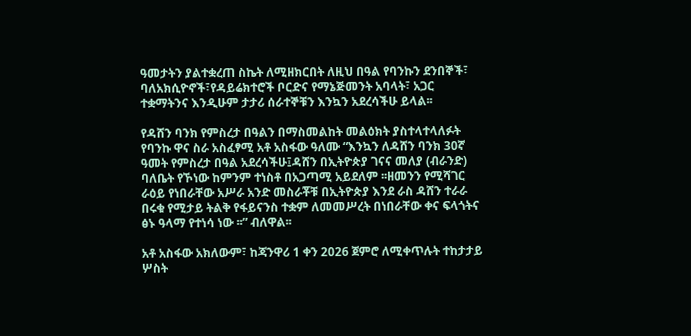ዓመታትን ያልተቋረጠ ስኬት ለሚዘክርበት ለዚህ በዓል የባንኩን ደንበኞች፣ ባለአክሲዮኖች፣የዳይሬክተሮች ቦርድና የማኔጅመንት አባላት፣ አጋር ተቋማትንና እንዲሁም ታታሪ ሰራተኞቹን እንኳን አደረሳችሁ ይላል፡፡

የዳሸን ባንክ የምስረታ በዓልን በማስመልከት መልዕክት ያስተላተላለፉት የባንኩ ዋና ስራ አስፈፃሚ አቶ አስፋው ዓለሙ “እንኳን ለዳሸን ባንክ 30ኛ ዓመት የምስረታ በዓል አደረሳችሁ፤ዳሸን በኢትዮጵያ ገናና መለያ (ብራንድ) ባለቤት የኾነው ከምንም ተነስቶ በአጋጣሚ አይደለም ፡፡ዘመንን የሚሻገር ራዕይ የነበራቸው አሥራ አንድ መስራቾቹ በኢትዮጵያ እንደ ራስ ዳሸን ተራራ በሩቁ የሚታይ ትልቅ የፋይናንስ ተቋም ለመመሥረት በነበራቸው ቀና ፍላጎትና ፅኑ ዓላማ የተነሳ ነው ፡፡” ብለዋል፡፡

አቶ አስፋው አክለውም፣ ከጃንዋሪ 1 ቀን 2026 ጀምሮ ለሚቀጥሉት ተከታታይ ሦስት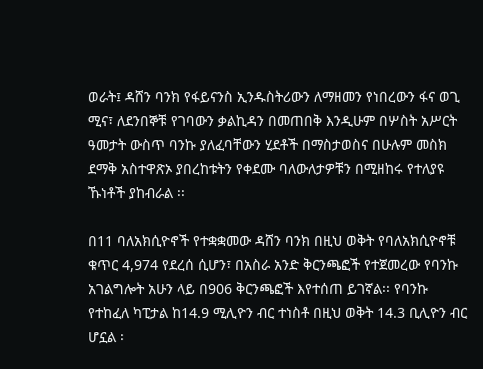ወራት፤ ዳሸን ባንክ የፋይናንስ ኢንዱስትሪውን ለማዘመን የነበረውን ፋና ወጊ ሚና፣ ለደንበኞቹ የገባውን ቃልኪዳን በመጠበቅ እንዲሁም በሦስት አሥርት ዓመታት ውስጥ ባንኩ ያለፈባቸውን ሂደቶች በማስታወስና በሁሉም መስክ ደማቅ አስተዋጽኦ ያበረከቱትን የቀደሙ ባለውለታዎቹን በሚዘከሩ የተለያዩ ኹነቶች ያከብራል ፡፡

በ11 ባለአክሲዮኖች የተቋቋመው ዳሸን ባንክ በዚህ ወቅት የባለአክሲዮኖቹ ቁጥር 4,974 የደረሰ ሲሆን፣ በአስራ አንድ ቅርንጫፎች የተጀመረው የባንኩ አገልግሎት አሁን ላይ በ906 ቅርንጫፎች እየተሰጠ ይገኛል፡፡ የባንኩ የተከፈለ ካፒታል ከ14.9 ሚሊዮን ብር ተነስቶ በዚህ ወቅት 14.3 ቢሊዮን ብር ሆኗል ፡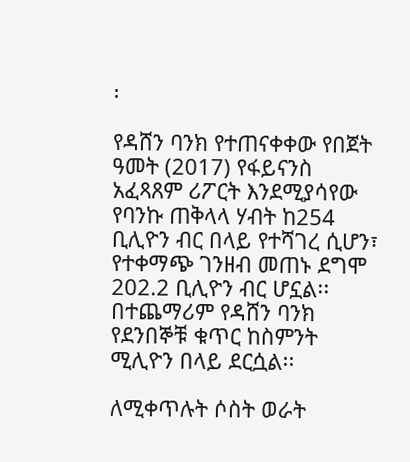፡

የዳሸን ባንክ የተጠናቀቀው የበጀት ዓመት (2017) የፋይናንስ አፈጻጸም ሪፖርት እንደሚያሳየው የባንኩ ጠቅላላ ሃብት ከ254 ቢሊዮን ብር በላይ የተሻገረ ሲሆን፣ የተቀማጭ ገንዘብ መጠኑ ደግሞ 202.2 ቢሊዮን ብር ሆኗል፡፡ በተጨማሪም የዳሸን ባንክ የደንበኞቹ ቁጥር ከስምንት ሚሊዮን በላይ ደርሷል፡፡

ለሚቀጥሉት ሶስት ወራት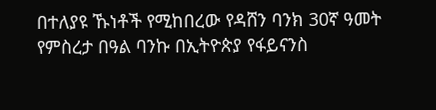በተለያዩ ኹነቶች የሚከበረው የዳሸን ባንክ 30ኛ ዓመት የምስረታ በዓል ባንኩ በኢትዮጵያ የፋይናንስ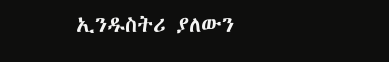ኢንዱስትሪ ያለውን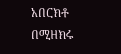አበርክቶ በሚዘክሩ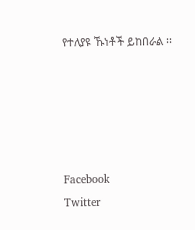የተለያዩ ኹነቶች ይከበራል ፡፡





Facebook
Twitter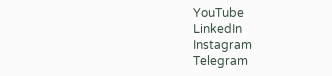YouTube
LinkedIn
Instagram
Telegram